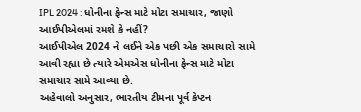IPL 2024 : ધોનીના ફેન્સ માટે મોટા સમાચાર, જાણો આઈપીએલમાં રમશે કે નહીં?
આઈપીએલ 2024 ને લઈને એક પછી એક સમાચારો સામે આવી રહ્યા છે ત્યારે એમએસ ધોનીના ફેન્સ માટે મોટા સમાચાર સામે આવ્યા છે.
અહેવાલો અનુસાર, ભારતીય ટીમના પૂર્વ કેપ્ટન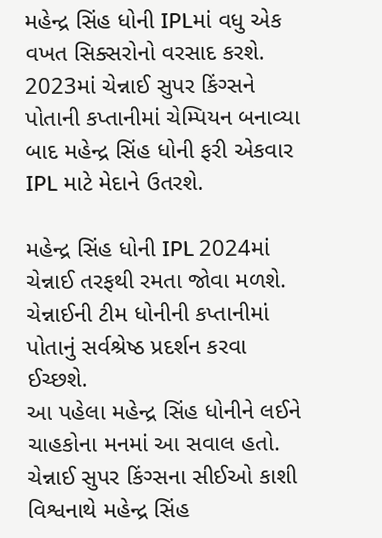મહેન્દ્ર સિંહ ધોની IPLમાં વધુ એક વખત સિક્સરોનો વરસાદ કરશે. 2023માં ચેન્નાઈ સુપર કિંગ્સને પોતાની કપ્તાનીમાં ચેમ્પિયન બનાવ્યા બાદ મહેન્દ્ર સિંહ ધોની ફરી એકવાર IPL માટે મેદાને ઉતરશે.

મહેન્દ્ર સિંહ ધોની IPL 2024માં ચેન્નાઈ તરફથી રમતા જોવા મળશે. ચેન્નાઈની ટીમ ધોનીની કપ્તાનીમાં પોતાનું સર્વશ્રેષ્ઠ પ્રદર્શન કરવા ઈચ્છશે.
આ પહેલા મહેન્દ્ર સિંહ ધોનીને લઈને ચાહકોના મનમાં આ સવાલ હતો. ચેન્નાઈ સુપર કિંગ્સના સીઈઓ કાશી વિશ્વનાથે મહેન્દ્ર સિંહ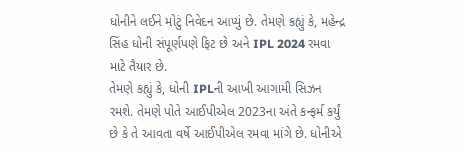ધોનીને લઈને મોટું નિવેદન આપ્યું છે. તેમણે કહ્યું કે, મહેન્દ્ર સિંહ ધોની સંપૂર્ણપણે ફિટ છે અને IPL 2024 રમવા માટે તૈયાર છે.
તેમણે કહ્યું કે, ધોની IPLની આખી આગામી સિઝન રમશે. તેમણે પોતે આઈપીએલ 2023ના અંતે કન્ફર્મ કર્યું છે કે તે આવતા વર્ષે આઈપીએલ રમવા માંગે છે. ધોનીએ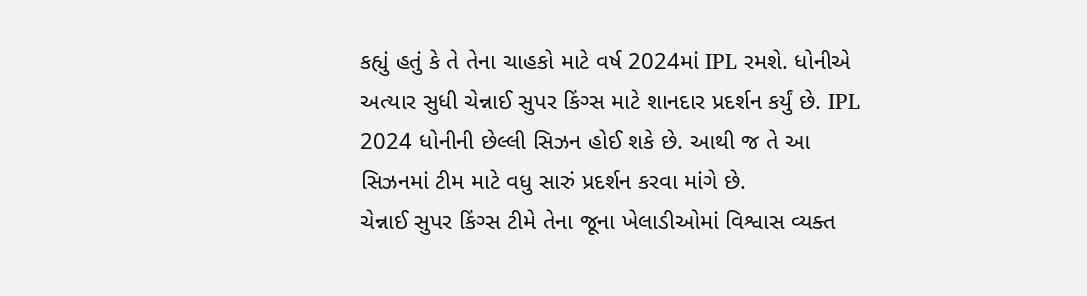કહ્યું હતું કે તે તેના ચાહકો માટે વર્ષ 2024માં IPL રમશે. ધોનીએ અત્યાર સુધી ચેન્નાઈ સુપર કિંગ્સ માટે શાનદાર પ્રદર્શન કર્યું છે. IPL 2024 ધોનીની છેલ્લી સિઝન હોઈ શકે છે. આથી જ તે આ સિઝનમાં ટીમ માટે વધુ સારું પ્રદર્શન કરવા માંગે છે.
ચેન્નાઈ સુપર કિંગ્સ ટીમે તેના જૂના ખેલાડીઓમાં વિશ્વાસ વ્યક્ત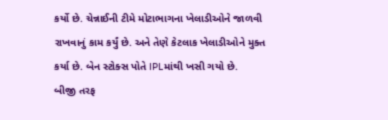કર્યો છે. ચેન્નાઈની ટીમે મોટાભાગના ખેલાડીઓને જાળવી રાખવાનું કામ કર્યું છે. અને તેણે કેટલાક ખેલાડીઓને મુક્ત કર્યા છે. બેન સ્ટોક્સ પોતે IPLમાંથી ખસી ગયો છે.
બીજી તરફ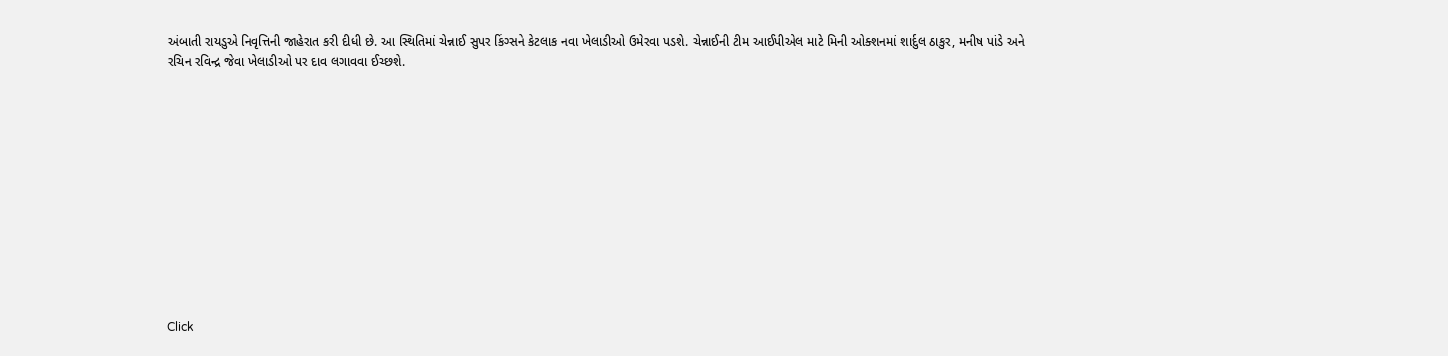અંબાતી રાયડુએ નિવૃત્તિની જાહેરાત કરી દીધી છે. આ સ્થિતિમાં ચેન્નાઈ સુપર કિંગ્સને કેટલાક નવા ખેલાડીઓ ઉમેરવા પડશે. ચેન્નાઈની ટીમ આઈપીએલ માટે મિની ઓક્શનમાં શાર્દુલ ઠાકુર, મનીષ પાંડે અને રચિન રવિન્દ્ર જેવા ખેલાડીઓ પર દાવ લગાવવા ઈચ્છશે.












Click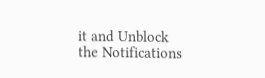it and Unblock the Notifications